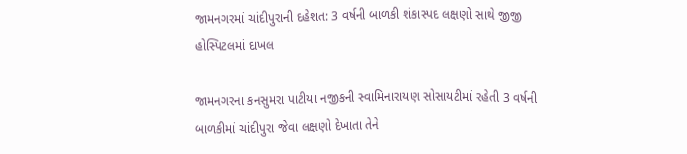જામનગરમાં ચાંદીપુરાની દહેશત: 3 વર્ષની બાળકી શંકાસ્પદ લક્ષણો સાથે જીજી હોસ્પિટલમાં દાખલ

જામનગરના કનસુમરા પાટીયા નજીકની સ્વામિનારાયણ સોસાયટીમાં રહેતી 3 વર્ષની બાળકીમાં ચાંદીપુરા જેવા લક્ષણો દેખાતા તેને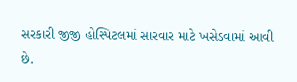સરકારી જીજી હોસ્પિટલમાં સારવાર માટે ખસેડવામાં આવી છે.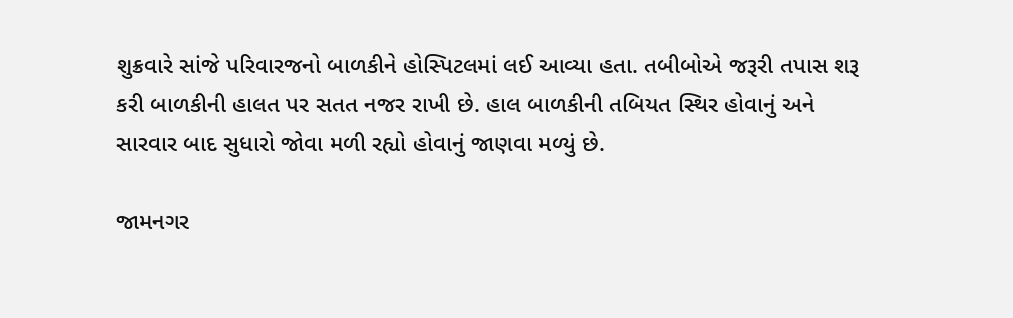શુક્રવારે સાંજે પરિવારજનો બાળકીને હોસ્પિટલમાં લઈ આવ્યા હતા. તબીબોએ જરૂરી તપાસ શરૂ કરી બાળકીની હાલત પર સતત નજર રાખી છે. હાલ બાળકીની તબિયત સ્થિર હોવાનું અને સારવાર બાદ સુધારો જોવા મળી રહ્યો હોવાનું જાણવા મળ્યું છે.

જામનગર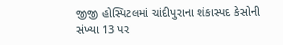જીજી હોસ્પિટલમાં ચાંદીપુરાના શંકાસ્પદ કેસોની સંખ્યા 13 પર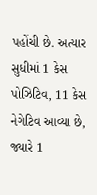પહોંચી છે. અત્યાર સુધીમાં 1 કેસ પોઝિટિવ, 11 કેસ નેગેટિવ આવ્યા છે, જ્યારે 1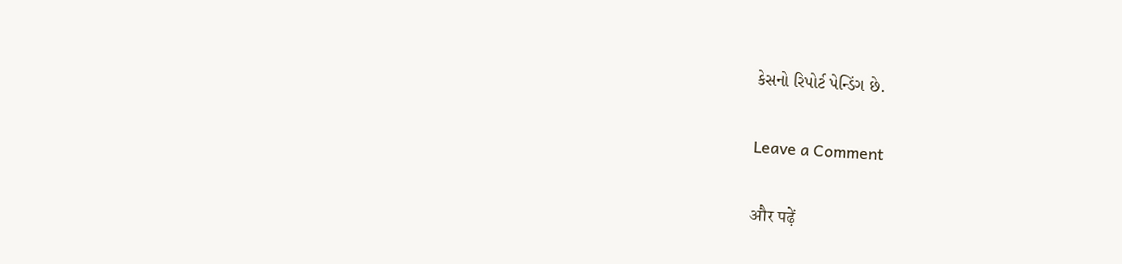કેસનો રિપોર્ટ પેન્ડિંગ છે.

Leave a Comment

और पढ़ें